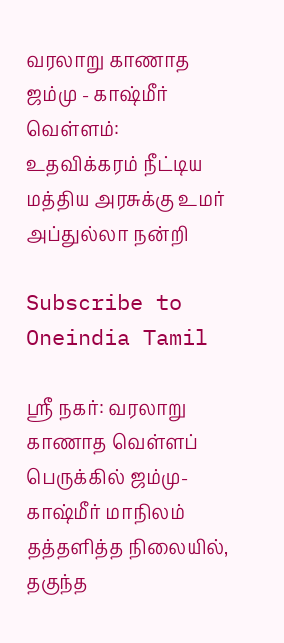வரலாறு காணாத ஜம்மு - காஷ்மீர் வெள்ளம்: உதவிக்கரம் நீட்டிய மத்திய அரசுக்கு உமர் அப்துல்லா நன்றி

Subscribe to Oneindia Tamil

ஸ்ரீ நகர்: வரலாறு காணாத வெள்ளப் பெருக்கில் ஜம்மு- காஷ்மீர் மாநிலம் தத்தளித்த நிலையில், தகுந்த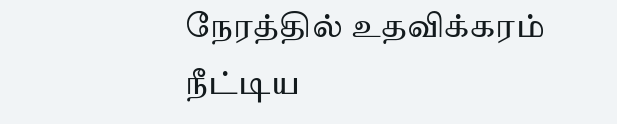நேரத்தில் உதவிக்கரம் நீட்டிய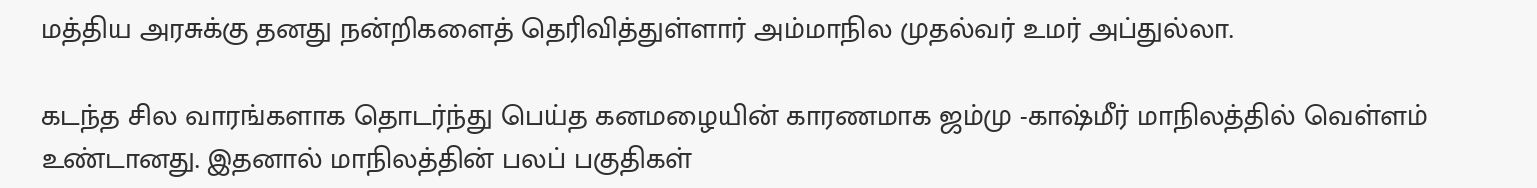மத்திய அரசுக்கு தனது நன்றிகளைத் தெரிவித்துள்ளார் அம்மாநில முதல்வர் உமர் அப்துல்லா.

கடந்த சில வாரங்களாக தொடர்ந்து பெய்த கனமழையின் காரணமாக ஜம்மு -காஷ்மீர் மாநிலத்தில் வெள்ளம் உண்டானது. இதனால் மாநிலத்தின் பலப் பகுதிகள்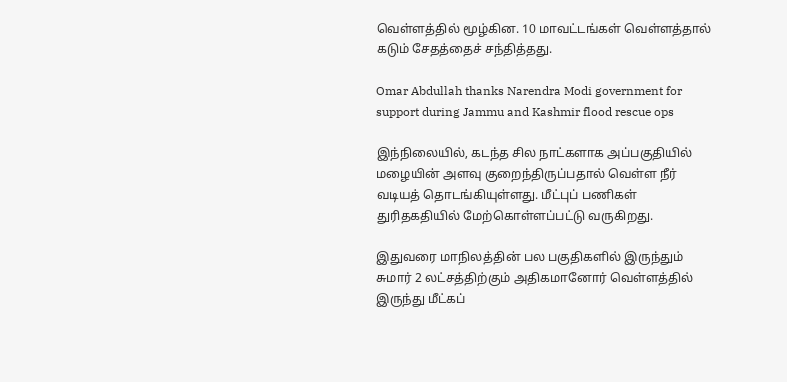வெள்ளத்தில் மூழ்கின. 10 மாவட்டங்கள் வெள்ளத்தால் கடும் சேதத்தைச் சந்தித்தது.

Omar Abdullah thanks Narendra Modi government for support during Jammu and Kashmir flood rescue ops

இந்நிலையில், கடந்த சில நாட்களாக அப்பகுதியில் மழையின் அளவு குறைந்திருப்பதால் வெள்ள நீர் வடியத் தொடங்கியுள்ளது. மீட்புப் பணிகள் துரிதகதியில் மேற்கொள்ளப்பட்டு வருகிறது.

இதுவரை மாநிலத்தின் பல பகுதிகளில் இருந்தும் சுமார் 2 லட்சத்திற்கும் அதிகமானோர் வெள்ளத்தில் இருந்து மீட்கப்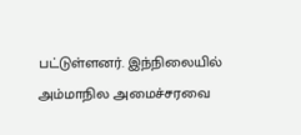பட்டுள்ளனர். இந்நிலையில் அம்மாநில அமைச்சரவை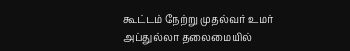கூட்டம் நேற்று முதல்வர் உமர் அப்துல்லா தலைமையில்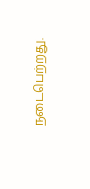நடைபெற்றது.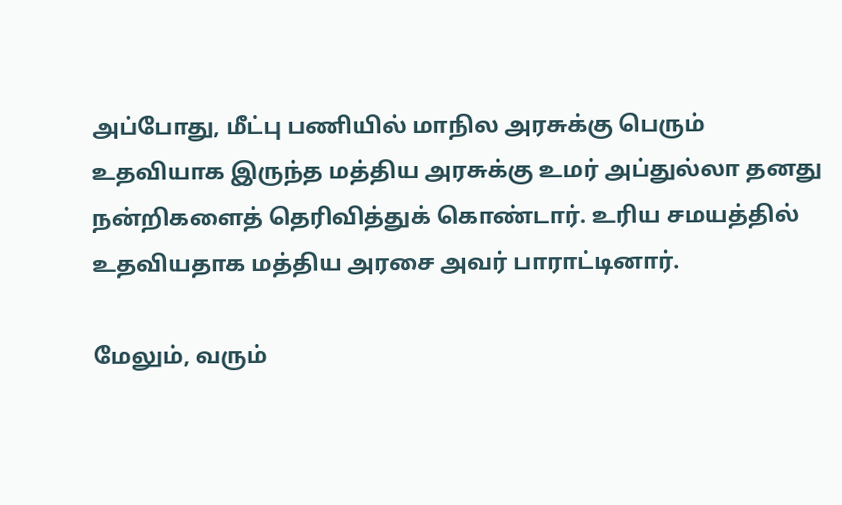அப்போது, மீட்பு பணியில் மாநில அரசுக்கு பெரும் உதவியாக இருந்த மத்திய அரசுக்கு உமர் அப்துல்லா தனது நன்றிகளைத் தெரிவித்துக் கொண்டார். உரிய சமயத்தில் உதவியதாக மத்திய அரசை அவர் பாராட்டினார்.

மேலும், வரும்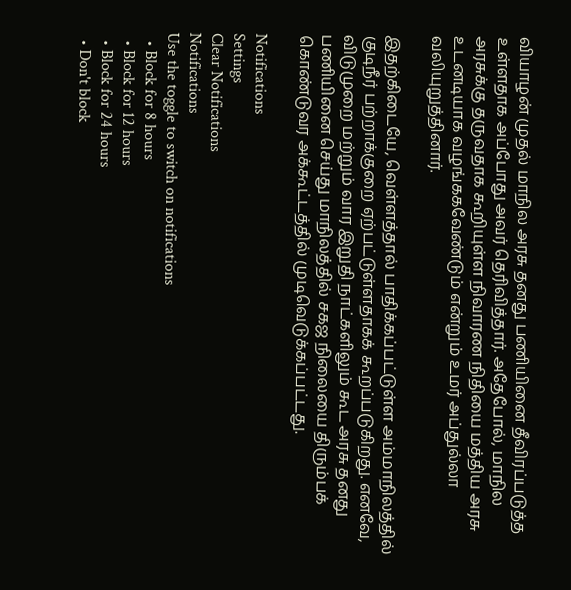வியாழன் முதல் மாநில அரசு தனது பணியினை தீவிரப்படுத்த உள்ளதாக அப்போது அவர் தெரிவித்தார். அதேபோல், மாநில அரசுக்கு தருவதாக கூறியுள்ள நிவாரண நிதியை மத்திய அரசு உடனடியாக வழங்ககவேண்டும் என்றும் உமர் அப்துல்லா வலியுறுத்தினார்.

இதற்கிடையே, வெள்ளத்தால் பாதிக்கப்பட்டுள்ள அம்மாநிலத்தில் குடிநீர் பற்றாக்குறை ஏற்பட்டுள்ளதாகக் கூறப்படுகிறது. எனவே, விடுமுறை மற்றும் வார இறுதி நாட்களிலும் கூட அரசு தனது பணியினை செய்து மாநிலத்தில் சகஜ நிலையை திரும்பக் கொண்டுவர அக்கூட்டத்தில் முடிவெடுக்கப்பட்டது.

Notifications
Settings
Clear Notifications
Notifications
Use the toggle to switch on notifications
  • Block for 8 hours
  • Block for 12 hours
  • Block for 24 hours
  • Don't block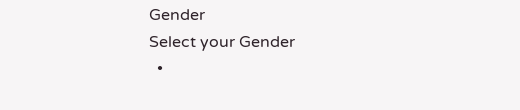Gender
Select your Gender
  •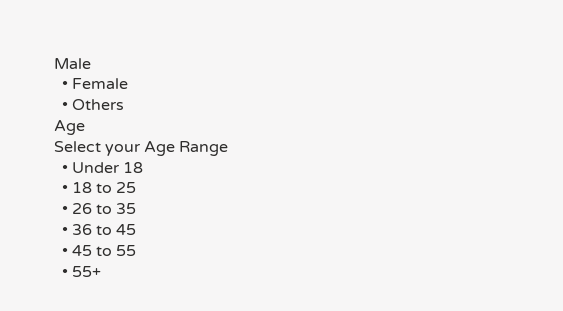Male
  • Female
  • Others
Age
Select your Age Range
  • Under 18
  • 18 to 25
  • 26 to 35
  • 36 to 45
  • 45 to 55
  • 55+